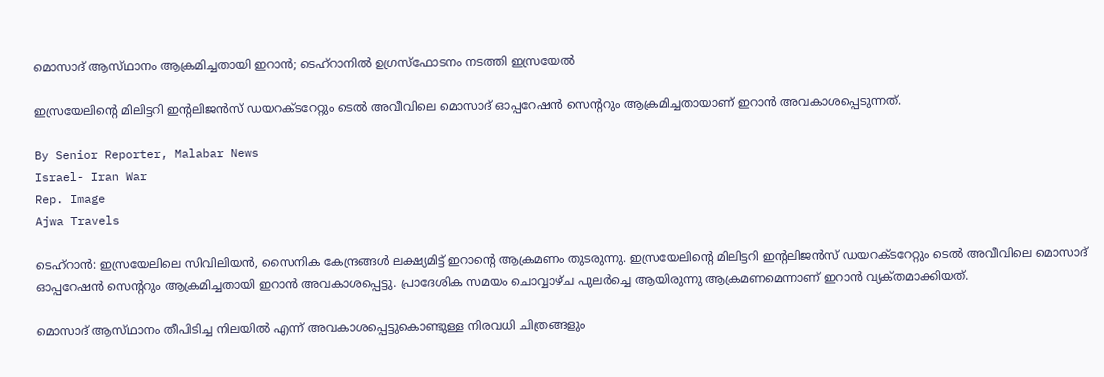മൊസാദ് ആസ്‌ഥാനം ആക്രമിച്ചതായി ഇറാൻ; ടെഹ്റാനിൽ ഉഗ്രസ്‌ഫോടനം നടത്തി ഇസ്രയേൽ

ഇസ്രയേലിന്റെ മിലിട്ടറി ഇന്റലിജൻസ് ഡയറക്‌ടറേറ്റും ടെൽ അവീവിലെ മൊസാദ് ഓപ്പറേഷൻ സെന്ററും ആക്രമിച്ചതായാണ് ഇറാൻ അവകാശപ്പെടുന്നത്.

By Senior Reporter, Malabar News
Israel- Iran War
Rep. Image
Ajwa Travels

ടെഹ്‌റാൻ: ഇസ്രയേലിലെ സിവിലിയൻ, സൈനിക കേന്ദ്രങ്ങൾ ലക്ഷ്യമിട്ട് ഇറാന്റെ ആക്രമണം തുടരുന്നു. ഇസ്രയേലിന്റെ മിലിട്ടറി ഇന്റലിജൻസ് ഡയറക്‌ടറേറ്റും ടെൽ അവീവിലെ മൊസാദ് ഓപ്പറേഷൻ സെന്ററും ആക്രമിച്ചതായി ഇറാൻ അവകാശപ്പെട്ടു. പ്രാദേശിക സമയം ചൊവ്വാഴ്‌ച പുലർച്ചെ ആയിരുന്നു ആക്രമണമെന്നാണ് ഇറാൻ വ്യക്‌തമാക്കിയത്‌.

മൊസാദ് ആസ്‌ഥാനം തീപിടിച്ച നിലയിൽ എന്ന് അവകാശപ്പെട്ടുകൊണ്ടുള്ള നിരവധി ചിത്രങ്ങളും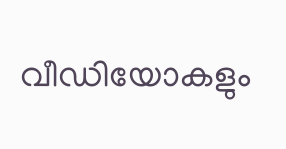വീഡിയോകളും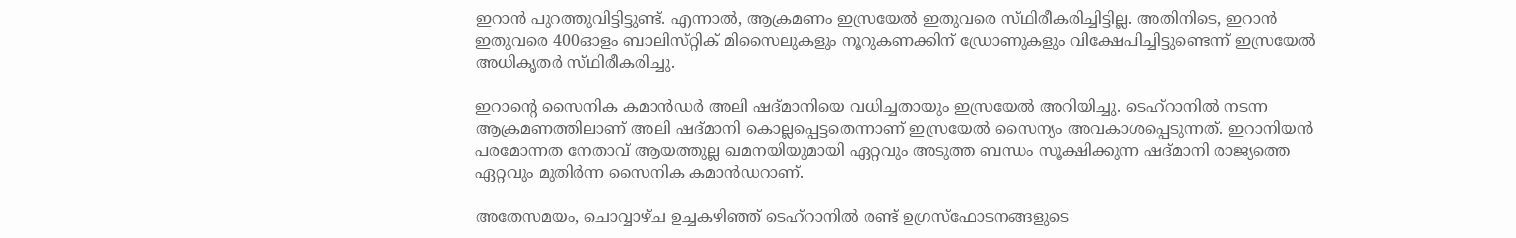ഇറാൻ പുറത്തുവിട്ടിട്ടുണ്ട്. എന്നാൽ, ആക്രമണം ഇസ്രയേൽ ഇതുവരെ സ്‌ഥിരീകരിച്ചിട്ടില്ല. അതിനിടെ, ഇറാൻ ഇതുവരെ 400ഓളം ബാലിസ്‌റ്റിക് മിസൈലുകളും നൂറുകണക്കിന് ഡ്രോണുകളും വിക്ഷേപിച്ചിട്ടുണ്ടെന്ന് ഇസ്രയേൽ അധികൃതർ സ്‌ഥിരീകരിച്ചു.

ഇറാന്റെ സൈനിക കമാൻഡർ അലി ഷദ്‌മാനിയെ വധിച്ചതായും ഇസ്രയേൽ അറിയിച്ചു. ടെഹ്റാനിൽ നടന്ന ആക്രമണത്തിലാണ് അലി ഷദ്‌മാനി കൊല്ലപ്പെട്ടതെന്നാണ് ഇസ്രയേൽ സൈന്യം അവകാശപ്പെടുന്നത്. ഇറാനിയൻ പരമോന്നത നേതാവ് ആയത്തുല്ല ഖമനയിയുമായി ഏറ്റവും അടുത്ത ബന്ധം സൂക്ഷിക്കുന്ന ഷദ്‌മാനി രാജ്യത്തെ ഏറ്റവും മുതിർന്ന സൈനിക കമാൻഡറാണ്.

അതേസമയം, ചൊവ്വാഴ്‌ച ഉച്ചകഴിഞ്ഞ് ടെഹ്റാനിൽ രണ്ട് ഉഗ്രസ്‌ഫോടനങ്ങളുടെ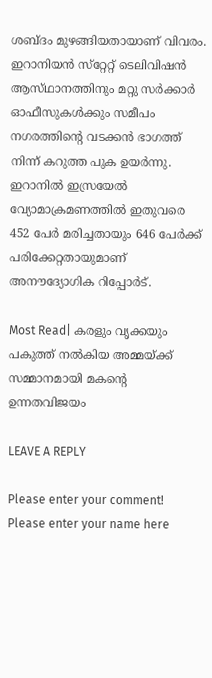ശബ്‌ദം മുഴങ്ങിയതായാണ് വിവരം. ഇറാനിയൻ സ്‌റ്റേറ്റ് ടെലിവിഷൻ ആസ്‌ഥാനത്തിനും മറ്റു സർക്കാർ ഓഫീസുകൾക്കും സമീപം നഗരത്തിന്റെ വടക്കൻ ഭാഗത്ത് നിന്ന് കറുത്ത പുക ഉയർന്നു. ഇറാനിൽ ഇസ്രയേൽ വ്യോമാക്രമണത്തിൽ ഇതുവരെ 452 പേർ മരിച്ചതായും 646 പേർക്ക് പരിക്കേറ്റതായുമാണ് അനൗദ്യോഗിക റിപ്പോർട്.

Most Read| കരളും വൃക്കയും പകുത്ത് നൽകിയ അമ്മയ്‌ക്ക്‌ സമ്മാനമായി മകന്റെ ഉന്നതവിജയം

LEAVE A REPLY

Please enter your comment!
Please enter your name here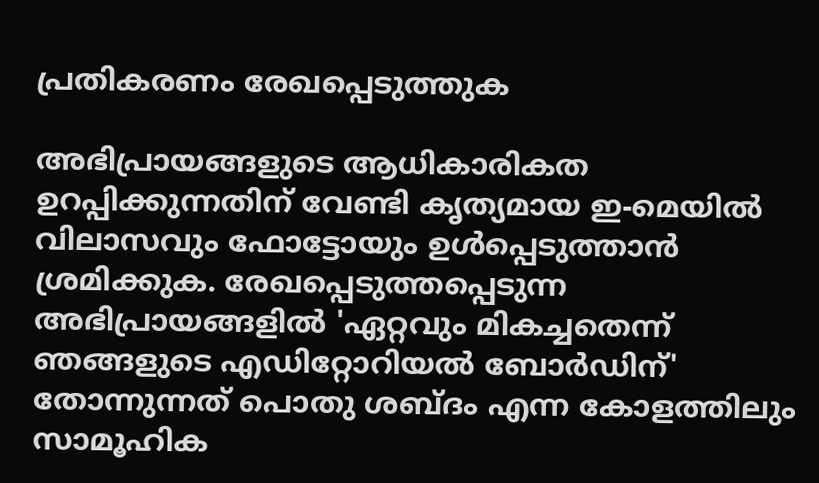പ്രതികരണം രേഖപ്പെടുത്തുക

അഭിപ്രായങ്ങളുടെ ആധികാരികത ഉറപ്പിക്കുന്നതിന് വേണ്ടി കൃത്യമായ ഇ-മെയിൽ വിലാസവും ഫോട്ടോയും ഉൾപ്പെടുത്താൻ ശ്രമിക്കുക. രേഖപ്പെടുത്തപ്പെടുന്ന അഭിപ്രായങ്ങളിൽ 'ഏറ്റവും മികച്ചതെന്ന് ഞങ്ങളുടെ എഡിറ്റോറിയൽ ബോർഡിന്' തോന്നുന്നത് പൊതു ശബ്‌ദം എന്ന കോളത്തിലും സാമൂഹിക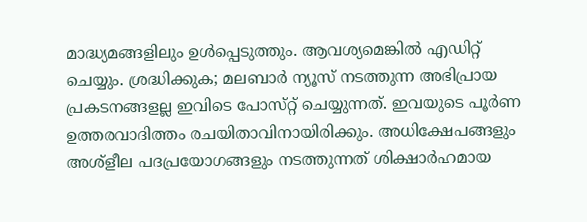മാദ്ധ്യമങ്ങളിലും ഉൾപ്പെടുത്തും. ആവശ്യമെങ്കിൽ എഡിറ്റ് ചെയ്യും. ശ്രദ്ധിക്കുക; മലബാർ ന്യൂസ് നടത്തുന്ന അഭിപ്രായ പ്രകടനങ്ങളല്ല ഇവിടെ പോസ്‌റ്റ് ചെയ്യുന്നത്. ഇവയുടെ പൂർണ ഉത്തരവാദിത്തം രചയിതാവിനായിരിക്കും. അധിക്ഷേപങ്ങളും അശ്‌ളീല പദപ്രയോഗങ്ങളും നടത്തുന്നത് ശിക്ഷാർഹമായ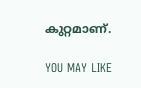കുറ്റമാണ്.

YOU MAY LIKE